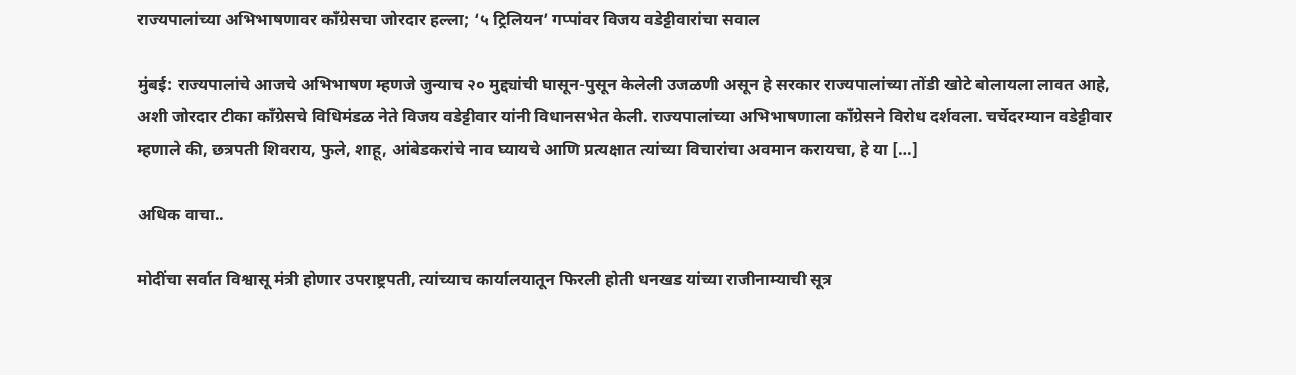राज्यपालांच्या अभिभाषणावर काँग्रेसचा जोरदार हल्ला; ‘५ ट्रिलियन’ गप्पांवर विजय वडेट्टीवारांचा सवाल

मुंबई: राज्यपालांचे आजचे अभिभाषण म्हणजे जुन्याच २० मुद्द्यांची घासून-पुसून केलेली उजळणी असून हे सरकार राज्यपालांच्या तोंडी खोटे बोलायला लावत आहे, अशी जोरदार टीका काँग्रेसचे विधिमंडळ नेते विजय वडेट्टीवार यांनी विधानसभेत केली. राज्यपालांच्या अभिभाषणाला काँग्रेसने विरोध दर्शवला. चर्चेदरम्यान वडेट्टीवार म्हणाले की, छत्रपती शिवराय, फुले, शाहू, आंबेडकरांचे नाव घ्यायचे आणि प्रत्यक्षात त्यांच्या विचारांचा अवमान करायचा, हे या […]

अधिक वाचा..

मोदींचा सर्वात विश्वासू मंत्री होणार उपराष्ट्रपती, त्यांच्याच कार्यालयातून फिरली होती धनखड यांच्या राजीनाम्याची सूत्र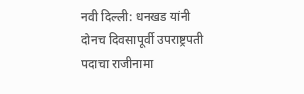नवी दिल्ली: धनखड यांनी दोनच दिवसापूर्वी उपराष्ट्रपती पदाचा राजीनामा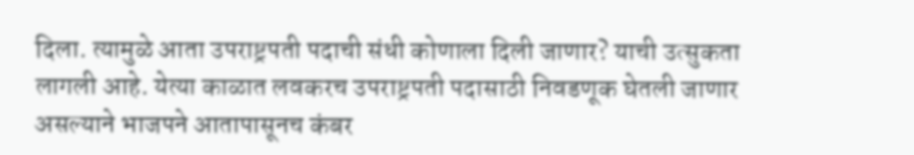दिला. त्यामुळे आता उपराष्ट्रपती पदाची संधी कोणाला दिली जाणार? याची उत्सुकता लागली आहे. येत्या काळात लवकरच उपराष्ट्रपती पदासाठी निवडणूक घेतली जाणार असल्याने भाजपने आतापासूनच कंबर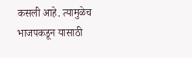कसली आहे. त्यामुळेच भाजपकडून यासाठी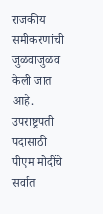राजकीय समीकरणांची जुळवाजुळव केली जात आहे. उपराष्ट्रपती पदासाठी पीएम मोदींचे सर्वात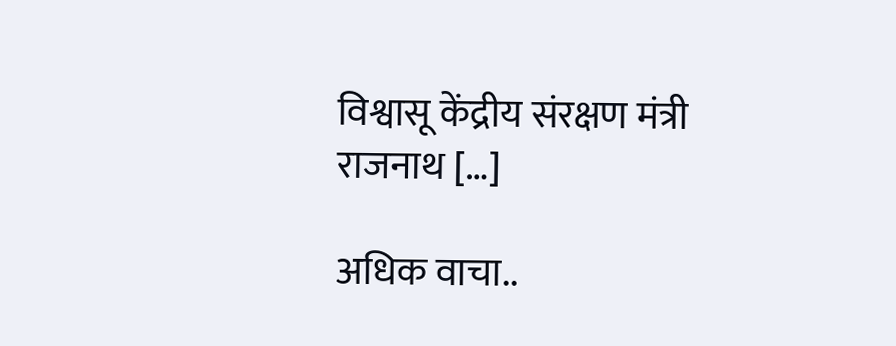विश्वासू केंद्रीय संरक्षण मंत्री राजनाथ […]

अधिक वाचा..